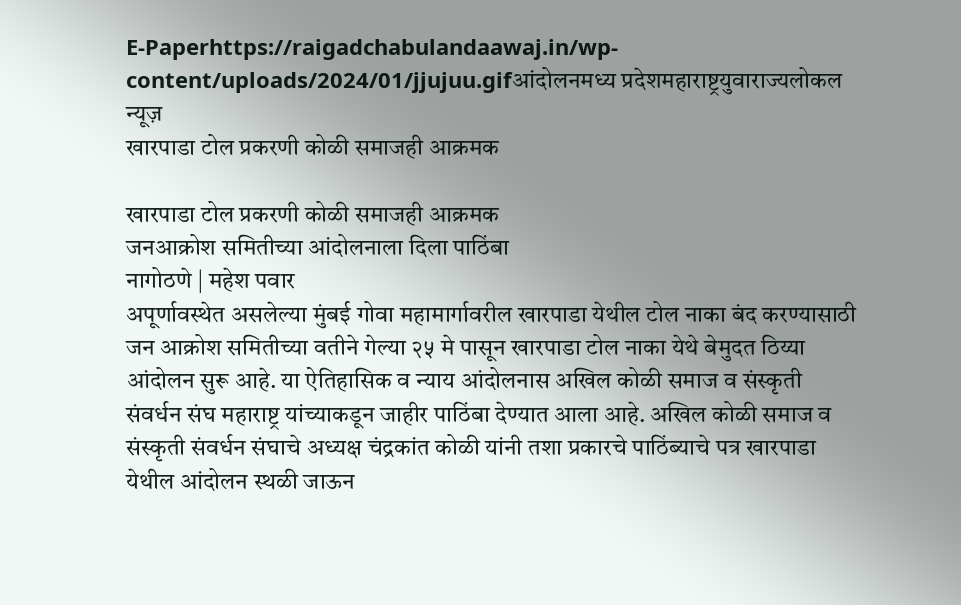E-Paperhttps://raigadchabulandaawaj.in/wp-content/uploads/2024/01/jjujuu.gifआंदोलनमध्य प्रदेशमहाराष्ट्रयुवाराज्यलोकल न्यूज़
खारपाडा टोल प्रकरणी कोळी समाजही आक्रमक

खारपाडा टोल प्रकरणी कोळी समाजही आक्रमक
जनआक्रोश समितीच्या आंदोलनाला दिला पाठिंबा
नागोठणे | महेश पवार
अपूर्णावस्थेत असलेल्या मुंबई गोवा महामार्गावरील खारपाडा येथील टोल नाका बंद करण्यासाठी जन आक्रोश समितीच्या वतीने गेल्या २५ मे पासून खारपाडा टोल नाका येथे बेमुदत ठिय्या आंदोलन सुरू आहे. या ऐतिहासिक व न्याय आंदोलनास अखिल कोळी समाज व संस्कृती संवर्धन संघ महाराष्ट्र यांच्याकडून जाहीर पाठिंबा देण्यात आला आहे. अखिल कोळी समाज व संस्कृती संवर्धन संघाचे अध्यक्ष चंद्रकांत कोळी यांनी तशा प्रकारचे पाठिंब्याचे पत्र खारपाडा येथील आंदोलन स्थळी जाऊन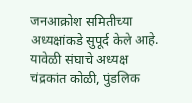जनआक्रोश समितीच्या अध्यक्षांकडे सुपूर्द केले आहे. यावेळी संघाचे अध्यक्ष चंद्रकांत कोळी, पुंडलिक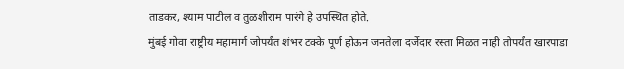ताडकर, श्याम पाटील व तुळशीराम पारंगे हे उपस्थित होते.
मुंबई गोवा राष्ट्रीय महामार्ग जोपर्यंत शंभर टक्के पूर्ण होऊन जनतेला दर्जेदार रस्ता मिळत नाही तोपर्यंत खारपाडा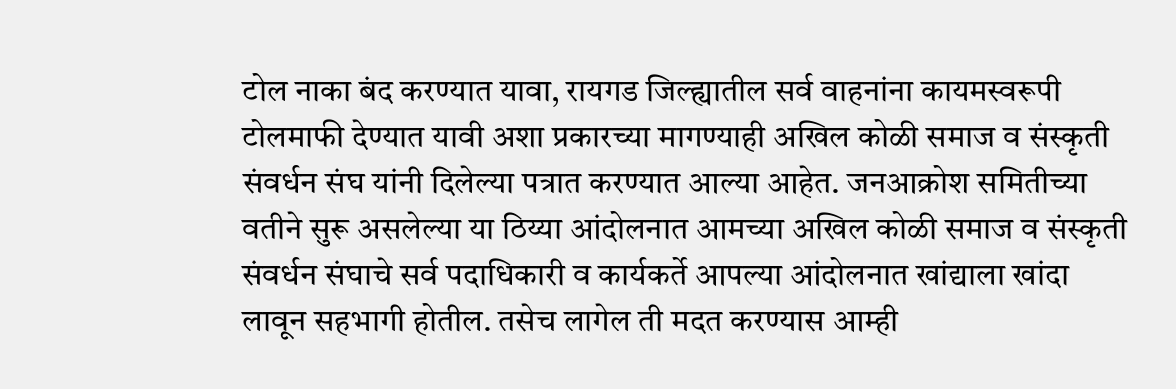टोल नाका बंद करण्यात यावा, रायगड जिल्ह्यातील सर्व वाहनांना कायमस्वरूपी टोलमाफी देण्यात यावी अशा प्रकारच्या मागण्याही अखिल कोळी समाज व संस्कृती संवर्धन संघ यांनी दिलेल्या पत्रात करण्यात आल्या आहेत. जनआक्रोश समितीच्या वतीने सुरू असलेल्या या ठिय्या आंदोलनात आमच्या अखिल कोळी समाज व संस्कृती संवर्धन संघाचे सर्व पदाधिकारी व कार्यकर्ते आपल्या आंदोलनात खांद्याला खांदा लावून सहभागी होतील. तसेच लागेल ती मदत करण्यास आम्ही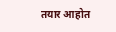तयार आहोत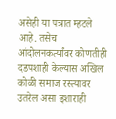असेही या पत्रात म्हटले आहे. तसेच आंदोलनकर्त्यांवर कोणतीही दडपशाही केल्यास अखिल कोळी समाज रस्त्यावर उतरेल असा इशाराही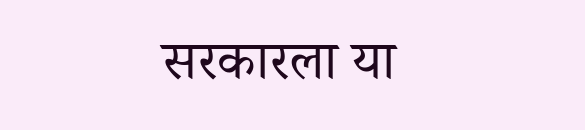सरकारला या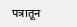पत्रातून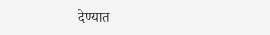देण्यात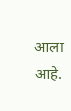आला आहे.